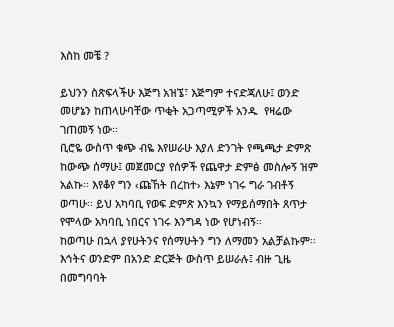እስከ መቼ ?

ይህንን ስጽፍላችሁ እጅግ አዝኜ፣ እጅግም ተናድጃለሁ፤ ወንድ መሆኔን ከጠላሁባቸው ጥቂት አጋጣሚዎች አንዱ  የዛሬው ገጠመኝ ነው፡፡
ቢሮዬ ውስጥ ቁጭ ብዬ እየሠራሁ እያለ ድንገት የጫጫታ ድምጽ ከውጭ ሰማሁ፤ መጀመርያ የሰዎች የጨዋታ ድምፅ መስሎኝ ዝም አልኩ፡፡ እየቆየ ግን ‹ጩኸት በረከተ› እኔም ነገሩ ግራ ገብቶኝ ወጣሁ፡፡ ይህ አካባቢ የወፍ ድምጽ እንኳን የማይሰማበት ጸጥታ የሞላው አካባቢ ነበርና ነገሩ እንግዳ ነው የሆነብኝ፡፡
ከወጣሁ በኋላ ያየሁትንና የሰማሁትን ግን ለማመን አልቻልኩም፡፡
እኅትና ወንድም በአንድ ድርጅት ውስጥ ይሠራሉ፤ ብዙ ጊዜ በመግባባት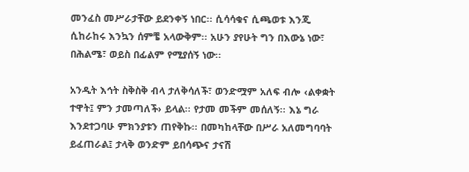መንፈስ መሥራታቸው ይደንቀኝ ነበር፡፡ ሲሳሳቁና ሲጫወቱ እንጂ ሲከራከሩ እንኳን ሰምቼ አላውቅም፡፡ አሁን ያየሁት ግን በእውኔ ነው፣ በሕልሜ፣ ወይስ በፊልም የሚያሰኝ ነው፡፡

አንዲት እኅት ስቅስቅ ብላ ታለቅሳለች፣ ወንድሟም አለፍ ብሎ ‹ልቀቋት ተዋት፤ ምን ታመጣለች› ይላል፡፡ የታመ መችም መሰለኝ፡፡ እኔ ግራ እንደተጋባሁ ምክንያቱን ጠየቅኩ፡፡ በመካከላቸው በሥራ አለመግባባት ይፈጠራል፤ ታላቅ ወንድም ይበሳጭና ታናሽ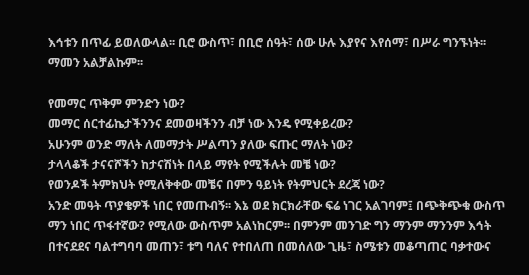እኅቱን በጥፊ ይወለውላል፡፡ ቢሮ ውስጥ፣ በቢሮ ሰዓት፣ ሰው ሁሉ እያየና እየሰማ፣ በሥራ ግንኙነት፡፡ ማመን አልቻልኩም፡፡

የመማር ጥቅም ምንድን ነው?
መማር ሰርተፊኬታችንንና ደመወዛችንን ብቻ ነው እንዴ የሚቀይረው?
አሁንም ወንድ ማለት ለመማታት ሥልጣን ያለው ፍጡር ማለት ነው?
ታላላቆች ታናናሾችን ከታናሽነት በላይ ማየት የሚችሉት መቼ ነው?
የወንዶች ትምክህት የሚለቅቀው መቼና በምን ዓይነት የትምህርት ደረጃ ነው?
አንድ መዓት ጥያቄዎች ነበር የመጡብኝ፡፡ እኔ ወደ ክርክራቸው ፍሬ ነገር አልገባም፤ በጭቅጭቁ ውስጥ ማን ነበር ጥፋተኛው? የሚለው ውስጥም አልነከርም፡፡ በምንም መንገድ ግን ማንም ማንንም እኅት በተናደደና ባልተግባባ መጠን፣ ቱግ ባለና የተበለጠ በመሰለው ጊዜ፣ ስሜቱን መቆጣጠር ባቃተውና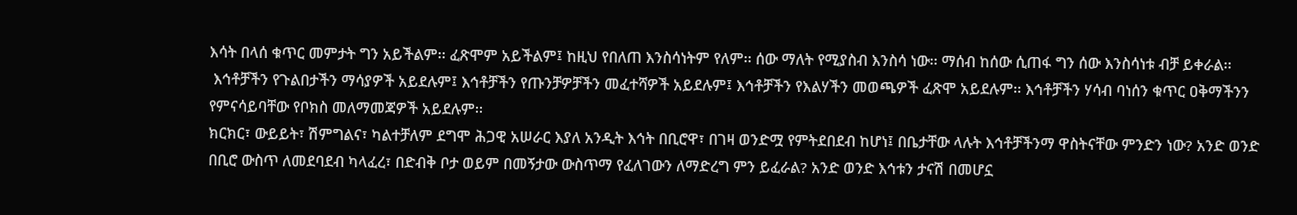እሳት በላሰ ቁጥር መምታት ግን አይችልም፡፡ ፈጽሞም አይችልም፤ ከዚህ የበለጠ እንስሳነትም የለም፡፡ ሰው ማለት የሚያስብ እንስሳ ነው፡፡ ማሰብ ከሰው ሲጠፋ ግን ሰው እንስሳነቱ ብቻ ይቀራል፡፡
 እኅቶቻችን የጉልበታችን ማሳያዎች አይደሉም፤ እኅቶቻችን የጡንቻዎቻችን መፈተሻዎች አይደሉም፤ እኅቶቻችን የእልሃችን መወጫዎች ፈጽሞ አይደሉም፡፡ እኅቶቻችን ሃሳብ ባነሰን ቁጥር ዐቅማችንን የምናሳይባቸው የቦክስ መለማመጃዎች አይደሉም፡፡
ክርክር፣ ውይይት፣ ሽምግልና፣ ካልተቻለም ደግሞ ሕጋዊ አሠራር እያለ አንዲት እኅት በቢሮዋ፣ በገዛ ወንድሟ የምትደበደብ ከሆነ፤ በቤታቸው ላሉት እኅቶቻችንማ ዋስትናቸው ምንድን ነው? አንድ ወንድ በቢሮ ውስጥ ለመደባደብ ካላፈረ፣ በድብቅ ቦታ ወይም በመኝታው ውስጥማ የፈለገውን ለማድረግ ምን ይፈራል? አንድ ወንድ እኅቱን ታናሽ በመሆኗ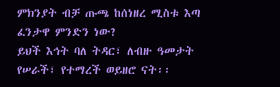ምክንያት ብቻ ጡጫ ከሰነዘረ ሚስቱ እጣ ፈንታዋ ምንድን ነው?
ይህች እኅት ባለ ትዳር፣ ለብዙ ዓመታት የሠራች፣ የተማረች ወይዘሮ ናት፡፡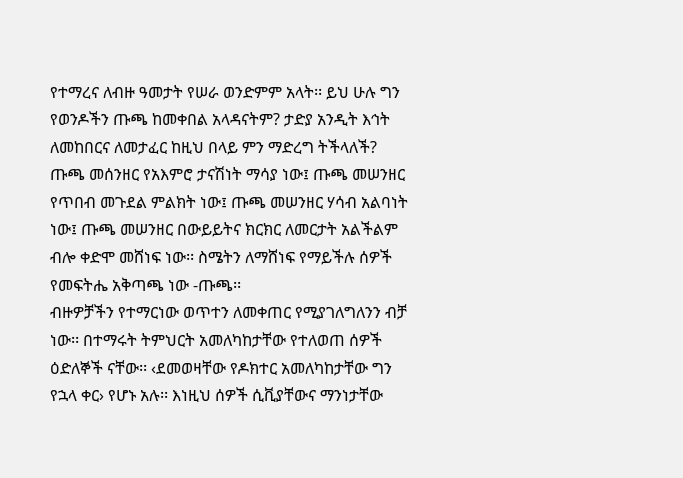የተማረና ለብዙ ዓመታት የሠራ ወንድምም አላት፡፡ ይህ ሁሉ ግን የወንዶችን ጡጫ ከመቀበል አላዳናትም? ታድያ አንዲት እኅት ለመከበርና ለመታፈር ከዚህ በላይ ምን ማድረግ ትችላለች?
ጡጫ መሰንዘር የአእምሮ ታናሽነት ማሳያ ነው፤ ጡጫ መሠንዘር የጥበብ መጉደል ምልክት ነው፤ ጡጫ መሠንዘር ሃሳብ አልባነት ነው፤ ጡጫ መሠንዘር በውይይትና ክርክር ለመርታት አልችልም ብሎ ቀድሞ መሸነፍ ነው፡፡ ስሜትን ለማሸነፍ የማይችሉ ሰዎች የመፍትሔ አቅጣጫ ነው -ጡጫ፡፡
ብዙዎቻችን የተማርነው ወጥተን ለመቀጠር የሚያገለግለንን ብቻ ነው፡፡ በተማሩት ትምህርት አመለካከታቸው የተለወጠ ሰዎች ዕድለኞች ናቸው፡፡ ‹ደመወዛቸው የዶክተር አመለካከታቸው ግን የኋላ ቀር› የሆኑ አሉ፡፡ እነዚህ ሰዎች ሲቪያቸውና ማንነታቸው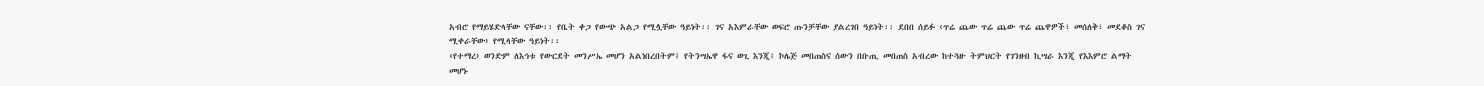አብሮ የማይሄድላቸው ናቸው፡፡ የቤት ቀጋ የውጭ አልጋ የሚሏቸው ዓይነት፡፡ ገና አእምራቸው ወፍሮ ጡንቻቸው ያልረገበ ዓይነት፡፡ ደበበ ሰይፉ ‹ጥሬ ጨው ጥሬ ጨው ጥሬ ጨዋዎች፣ መሰለቅ፣ መደቆስ ገና ሚቀራቸው› የሚላቸው ዓይነት፡፡
‹የተማረ› ወንድም ለእኅቱ የውርደት መንሥኤ መሆን አልነበረበትም፤ የትንሣኤዋ ፋና ወጊ እንጂ፤ ኮሌጅ መበጠስና ሰውን በቡጢ መበጠስ አብረው ከተጓዙ ትምህርት የገንዘብ ኪሣራ እንጂ የእእምሮ ልማት መሆኑ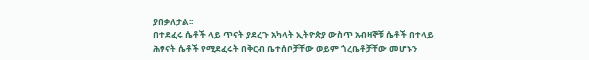ያበቃለታል፡፡
በተደፈሩ ሴቶች ላይ ጥናት ያደረጉ አካላት ኢትዮጵያ ውስጥ አብዛኞቹ ሴቶች በተላይ ሕፃናት ሴቶች የሚደፈሩት በቅርብ ቤተሰቦቻቸው ወይም ጎረቤቶቻቸው መሆኑን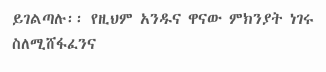ይገልጣሉ፡፡ የዚህም አንዱና ዋናው ምክንያት ነገሩ ስለሚሸፋፈንና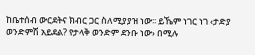ከቤተሰብ ውርደትና ክብር ጋር ስለሚያያዝ ነው፡፡ ይኼም ነገር ነገ ‹ታድያ ወንድምሽ አይደል? የታላቅ ወንድም ደንቡ ነው› በሚሉ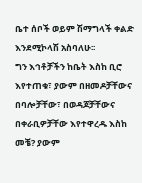ቤተ ሰቦች ወይም ሽማግላች ቀልድ እንደሚኮላሽ አስባለሁ፡፡
ግን እኅቶቻችን ከቤት እስከ ቢሮ እየተጠቁ፣ ያውም በዘመዶቻቸውና በባሎቻቸው፣ በወዳጆቻቸውና በቀራቢዎቻቸው እየተዋረዱ እስከ መቼ? ያውም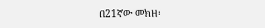በ21ኛው መክዘ፡